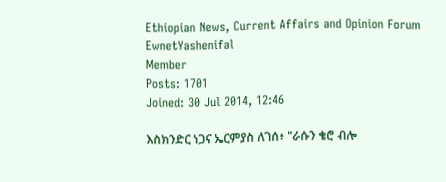Ethiopian News, Current Affairs and Opinion Forum
EwnetYashenifal
Member
Posts: 1701
Joined: 30 Jul 2014, 12:46

እስክንድር ነጋና ኤርምያስ ለገሰ፥ "ራሱን ቄሮ ብሎ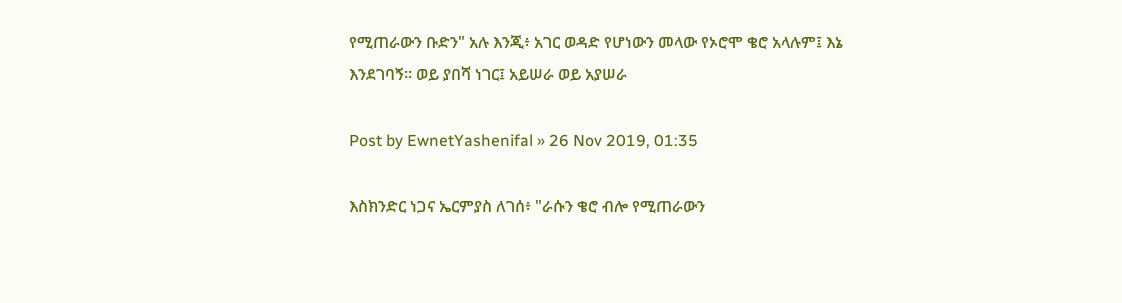የሚጠራውን ቡድን" አሉ እንጂ፥ አገር ወዳድ የሆነውን መላው የኦሮሞ ቄሮ አላሉም፤ እኔ እንደገባኝ። ወይ ያበሻ ነገር፤ አይሠራ ወይ አያሠራ

Post by EwnetYashenifal » 26 Nov 2019, 01:35

እስክንድር ነጋና ኤርምያስ ለገሰ፥ "ራሱን ቄሮ ብሎ የሚጠራውን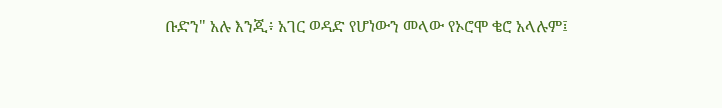ቡድን" አሉ እንጂ፥ አገር ወዳድ የሆነውን መላው የኦሮሞ ቄሮ አላሉም፤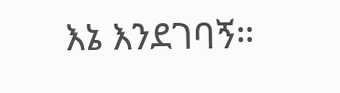እኔ እንደገባኝ።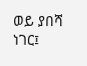ወይ ያበሻ ነገር፤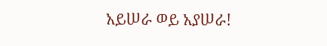አይሠራ ወይ አያሠራ!